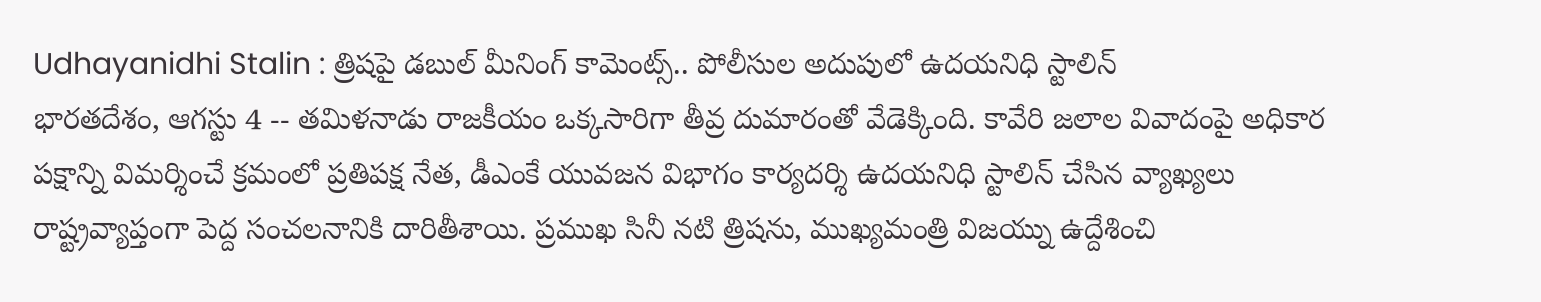Udhayanidhi Stalin : త్రిషపై డబుల్ మీనింగ్ కామెంట్స్.. పోలీసుల అదుపులో ఉదయనిధి స్టాలిన్
భారతదేశం, ఆగస్టు 4 -- తమిళనాడు రాజకీయం ఒక్కసారిగా తీవ్ర దుమారంతో వేడెక్కింది. కావేరి జలాల వివాదంపై అధికార పక్షాన్ని విమర్శించే క్రమంలో ప్రతిపక్ష నేత, డీఎంకే యువజన విభాగం కార్యదర్శి ఉదయనిధి స్టాలిన్ చేసిన వ్యాఖ్యలు రాష్ట్రవ్యాప్తంగా పెద్ద సంచలనానికి దారితీశాయి. ప్రముఖ సినీ నటి త్రిషను, ముఖ్యమంత్రి విజయ్ను ఉద్దేశించి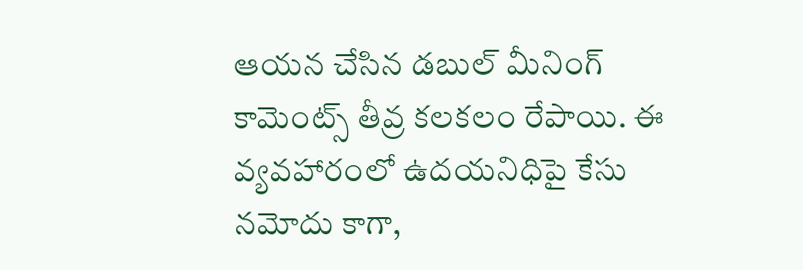ఆయన చేసిన డబుల్ మీనింగ్ కామెంట్స్ తీవ్ర కలకలం రేపాయి. ఈ వ్యవహారంలో ఉదయనిధిపై కేసు నమోదు కాగా,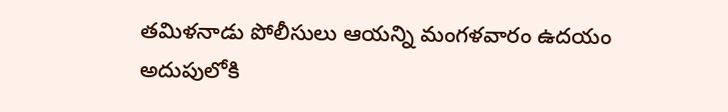తమిళనాడు పోలీసులు ఆయన్ని మంగళవారం ఉదయం అదుపులోకి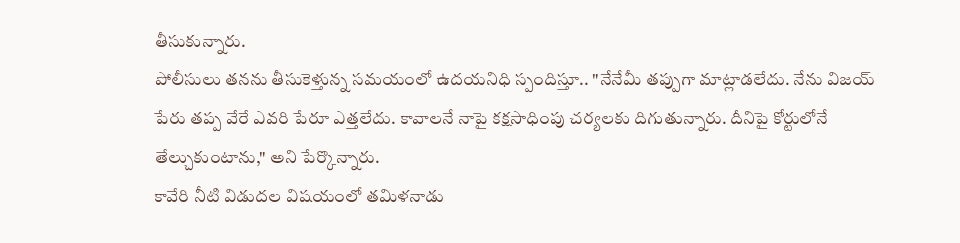తీసుకున్నారు.
పోలీసులు తనను తీసుకెళ్తున్న సమయంలో ఉదయనిధి స్పందిస్తూ.. "నేనేమీ తప్పుగా మాట్లాడలేదు. నేను విజయ్ పేరు తప్ప వేరే ఎవరి పేరూ ఎత్తలేదు. కావాలనే నాపై కక్షసాధింపు చర్యలకు దిగుతున్నారు. దీనిపై కోర్టులోనే తేల్చుకుంటాను," అని పేర్కొన్నారు.
కావేరి నీటి విడుదల విషయంలో తమిళనాడు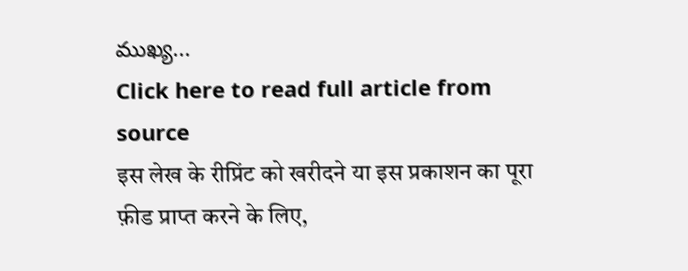ముఖ్య...
Click here to read full article from source
इस लेख के रीप्रिंट को खरीदने या इस प्रकाशन का पूरा फ़ीड प्राप्त करने के लिए,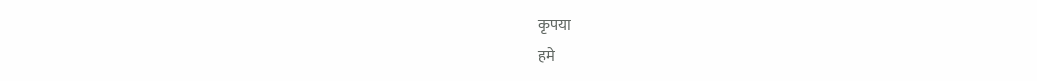कृपया
हमे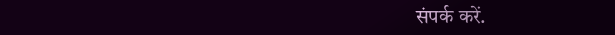संपर्क करें.